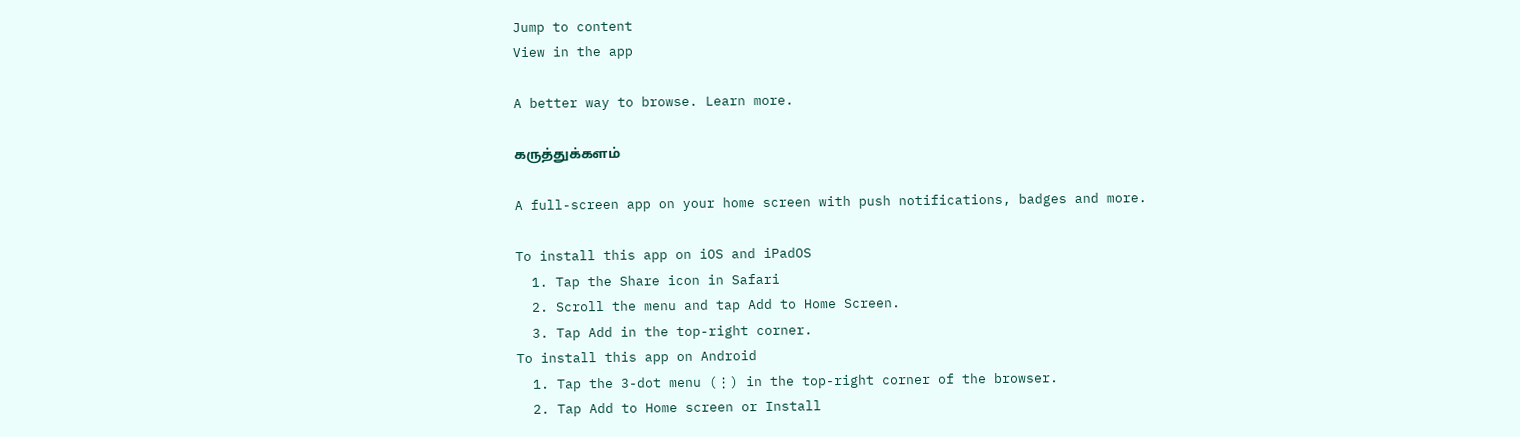Jump to content
View in the app

A better way to browse. Learn more.

கருத்துக்களம்

A full-screen app on your home screen with push notifications, badges and more.

To install this app on iOS and iPadOS
  1. Tap the Share icon in Safari
  2. Scroll the menu and tap Add to Home Screen.
  3. Tap Add in the top-right corner.
To install this app on Android
  1. Tap the 3-dot menu (⋮) in the top-right corner of the browser.
  2. Tap Add to Home screen or Install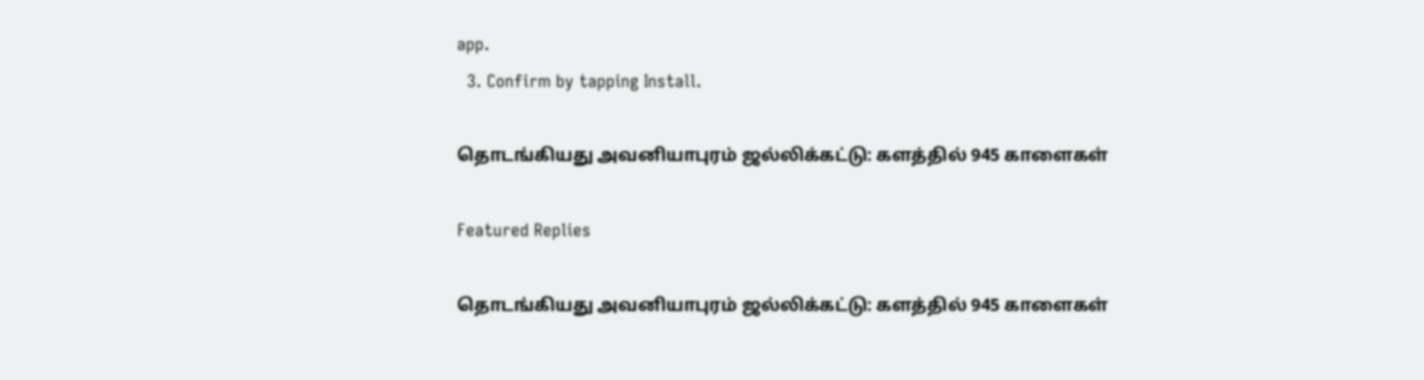app.
  3. Confirm by tapping Install.

தொடங்கியது அவனியாபுரம் ஜல்லிக்கட்டு: களத்தில் 945 காளைகள்

Featured Replies

தொடங்கியது அவனியாபுரம் ஜல்லிக்கட்டு: களத்தில் 945 காளைகள்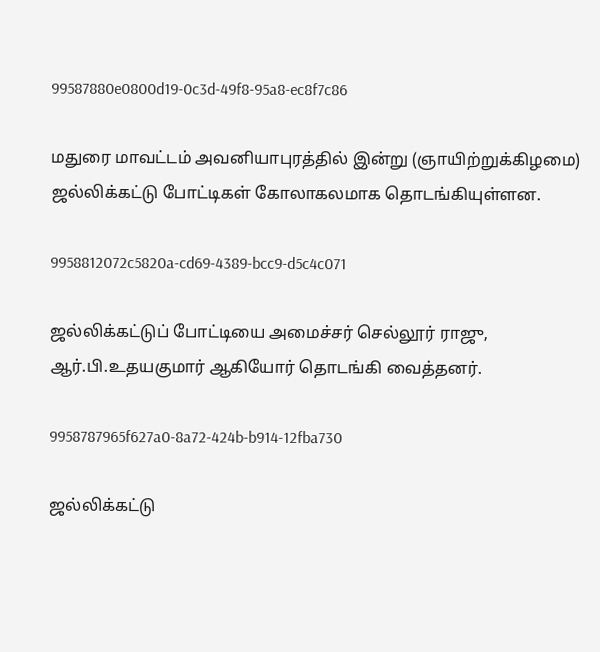99587880e0800d19-0c3d-49f8-95a8-ec8f7c86

மதுரை மாவட்டம் அவனியாபுரத்தில் இன்று (ஞாயிற்றுக்கிழமை) ஜல்லிக்கட்டு போட்டிகள் கோலாகலமாக தொடங்கியுள்ளன.

9958812072c5820a-cd69-4389-bcc9-d5c4c071

ஜல்லிக்கட்டுப் போட்டியை அமைச்சர் செல்லூர் ராஜு, ஆர்.பி.உதயகுமார் ஆகியோர் தொடங்கி வைத்தனர்.

9958787965f627a0-8a72-424b-b914-12fba730

ஜல்லிக்கட்டு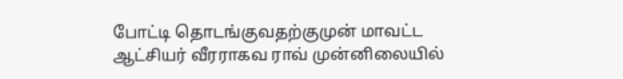போட்டி தொடங்குவதற்குமுன் மாவட்ட ஆட்சியர் வீரராகவ ராவ் முன்னிலையில்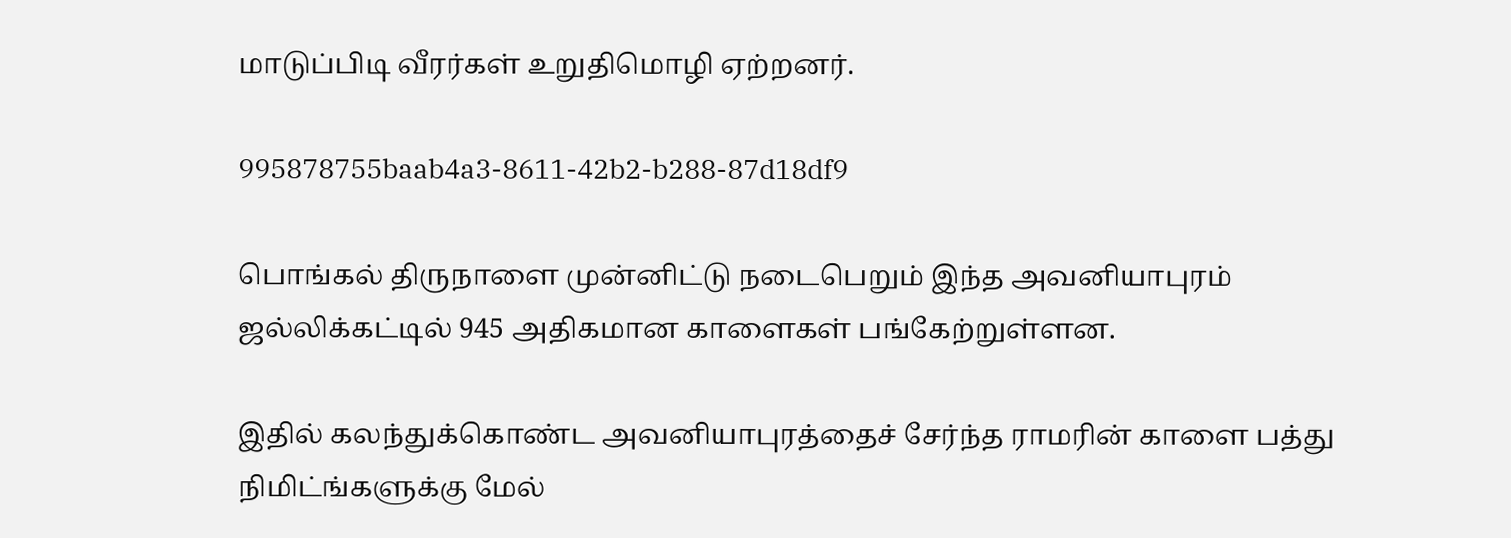மாடுப்பிடி வீரர்கள் உறுதிமொழி ஏற்றனர்.

995878755baab4a3-8611-42b2-b288-87d18df9

பொங்கல் திருநாளை முன்னிட்டு நடைபெறும் இந்த அவனியாபுரம் ஜல்லிக்கட்டில் 945 அதிகமான காளைகள் பங்கேற்றுள்ளன.

இதில் கலந்துக்கொண்ட அவனியாபுரத்தைச் சேர்ந்த ராமரின் காளை பத்து நிமிட்ங்களுக்கு மேல்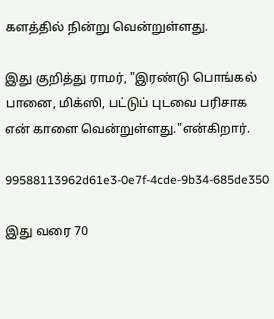களத்தில் நின்று வென்றுள்ளது.

இது குறித்து ராமர், "இரண்டு பொங்கல் பானை, மிக்ஸி, பட்டுப் புடவை பரிசாக என் காளை வென்றுள்ளது."என்கிறார்.

99588113962d61e3-0e7f-4cde-9b34-685de350

இது வரை 70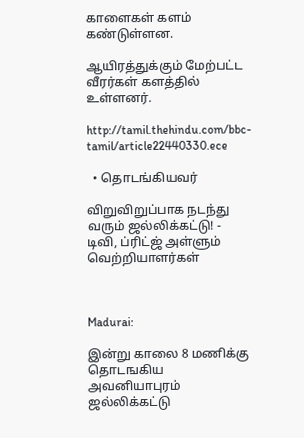காளைகள் களம் கண்டுள்ளன.

ஆயிரத்துக்கும் மேற்பட்ட வீரர்கள் களத்தில் உள்ளனர்.

http://tamil.thehindu.com/bbc-tamil/article22440330.ece

  • தொடங்கியவர்

விறுவிறுப்பாக நடந்து வரும் ஜல்லிக்கட்டு! - டிவி, ப்ரிட்ஜ் அள்ளும் வெற்றியாளர்கள்



Madurai:

இன்று காலை 8 மணிக்கு தொடஙகிய அவனியாபுரம் ஜல்லிக்கட்டு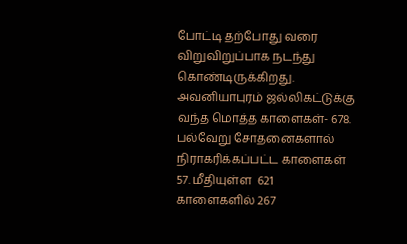போட்டி தற்போது வரை விறுவிறுப்பாக நடந்து கொண்டிருக்கிறது. அவனியாபுரம் ஜல்லிகட்டுக்கு வந்த மொத்த காளைகள்- 678. பல்வேறு சோதனைகளால் நிராகரிக்கப்பட்ட காளைகள் 57. மீதியுள்ள  621 காளைகளில் 267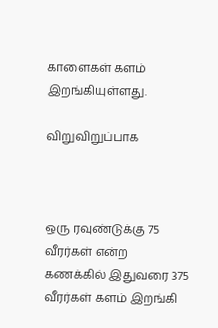காளைகள் களம் இறங்கியுள்ளது.

விறுவிறுப்பாக



ஒரு ரவுண்டுக்கு 75 வீரர்கள் என்ற கணக்கில் இதுவரை 375 வீரர்கள் களம் இறங்கி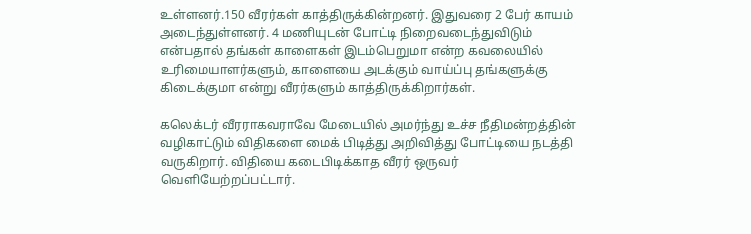உள்ளனர்.150 வீரர்கள் காத்திருக்கின்றனர். இதுவரை 2 பேர் காயம்  அடைந்துள்ளனர். 4 மணியுடன் போட்டி நிறைவடைந்துவிடும் என்பதால் தங்கள் காளைகள் இடம்பெறுமா என்ற கவலையில் உரிமையாளர்களும், காளையை அடக்கும் வாய்ப்பு தங்களுக்கு கிடைக்குமா என்று வீரர்களும் காத்திருக்கிறார்கள்.

கலெக்டர் வீரராகவராவே மேடையில் அமர்ந்து உச்ச நீதிமன்றத்தின் வழிகாட்டும் விதிகளை மைக் பிடித்து அறிவித்து போட்டியை நடத்தி வருகிறார். விதியை கடைபிடிக்காத வீரர் ஒருவர் வெளியேற்றப்பட்டார்.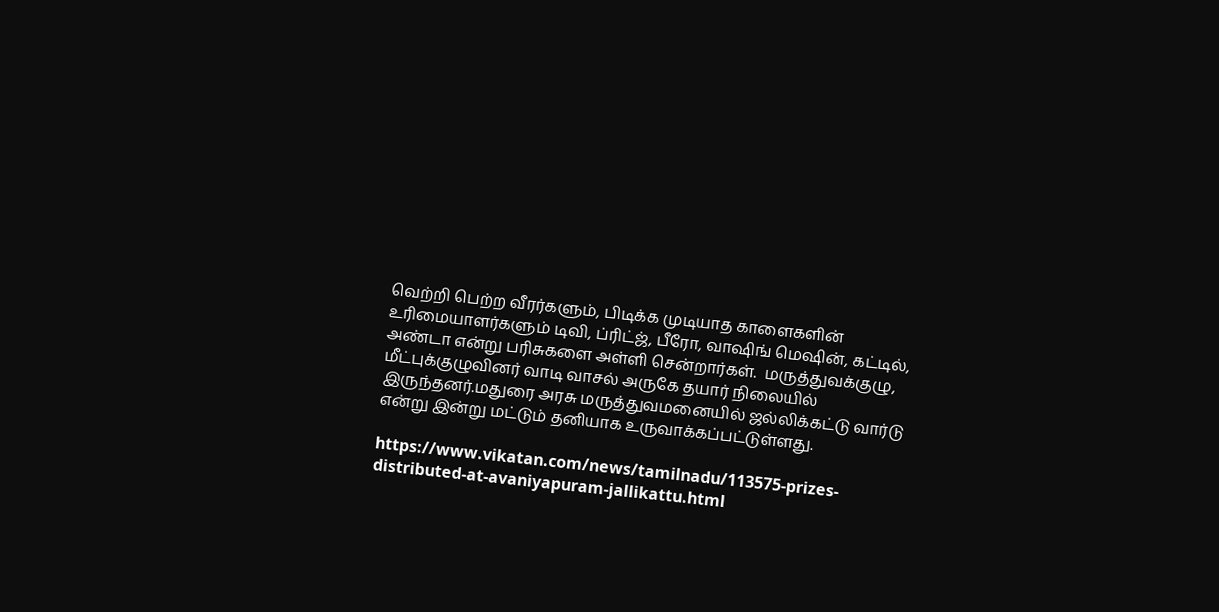வெற்றி பெற்ற வீரர்களும், பிடிக்க முடியாத காளைகளின் உரிமையாளர்களும் டிவி, ப்ரிட்ஜ், பீரோ, வாஷிங் மெஷின், கட்டில், அண்டா என்று பரிசுகளை அள்ளி சென்றார்கள்.  மருத்துவக்குழு, மீட்புக்குழுவினர் வாடி வாசல் அருகே தயார் நிலையில் இருந்தனர்.மதுரை அரசு மருத்துவமனையில் ஜல்லிக்கட்டு வார்டு என்று இன்று மட்டும் தனியாக உருவாக்கப்பட்டுள்ளது.

https://www.vikatan.com/news/tamilnadu/113575-prizes-distributed-at-avaniyapuram-jallikattu.html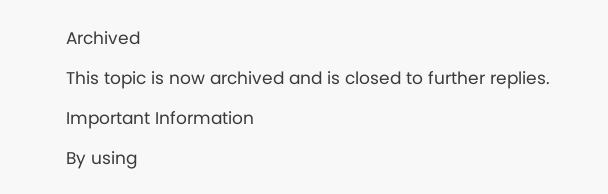Archived

This topic is now archived and is closed to further replies.

Important Information

By using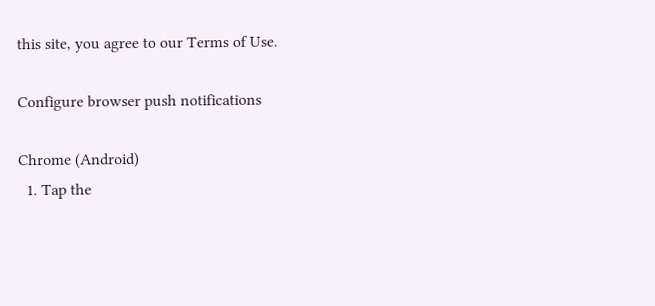this site, you agree to our Terms of Use.

Configure browser push notifications

Chrome (Android)
  1. Tap the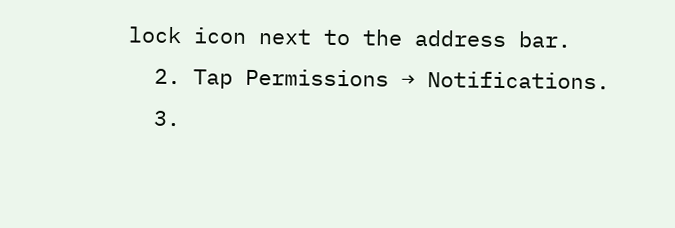lock icon next to the address bar.
  2. Tap Permissions → Notifications.
  3.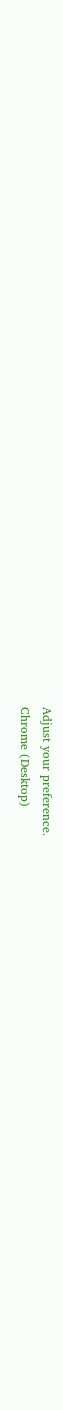Adjust your preference.
Chrome (Desktop)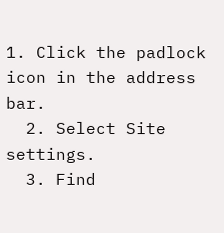1. Click the padlock icon in the address bar.
  2. Select Site settings.
  3. Find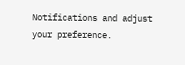Notifications and adjust your preference.